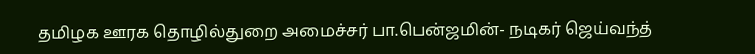தமிழக ஊரக தொழில்துறை அமைச்சர் பா.பென்ஜமின்- நடிகர் ஜெய்வந்த்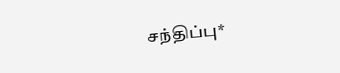சந்திப்பு*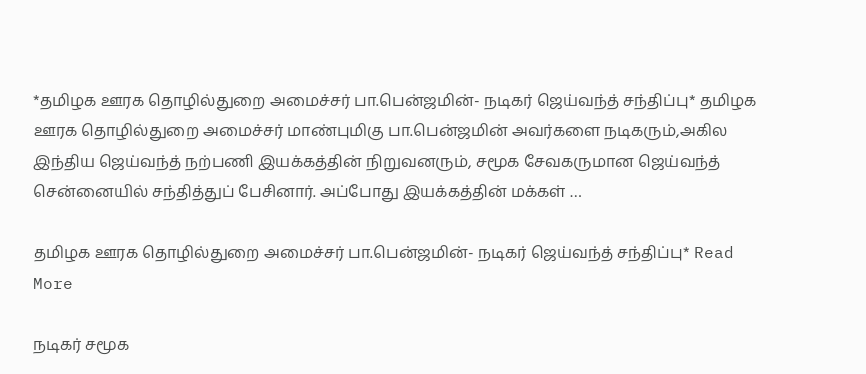*தமிழக ஊரக தொழில்துறை அமைச்சர் பா.பென்ஜமின்- நடிகர் ஜெய்வந்த் சந்திப்பு* தமிழக ஊரக தொழில்துறை அமைச்சர் மாண்புமிகு பா.பென்ஜமின் அவர்களை நடிகரும்,அகில இந்திய ஜெய்வந்த் நற்பணி இயக்கத்தின் நிறுவனரும், சமூக சேவகருமான ஜெய்வந்த் சென்னையில் சந்தித்துப் பேசினார். அப்போது இயக்கத்தின் மக்கள் …

தமிழக ஊரக தொழில்துறை அமைச்சர் பா.பென்ஜமின்- நடிகர் ஜெய்வந்த் சந்திப்பு* Read More

நடிகர் சமூக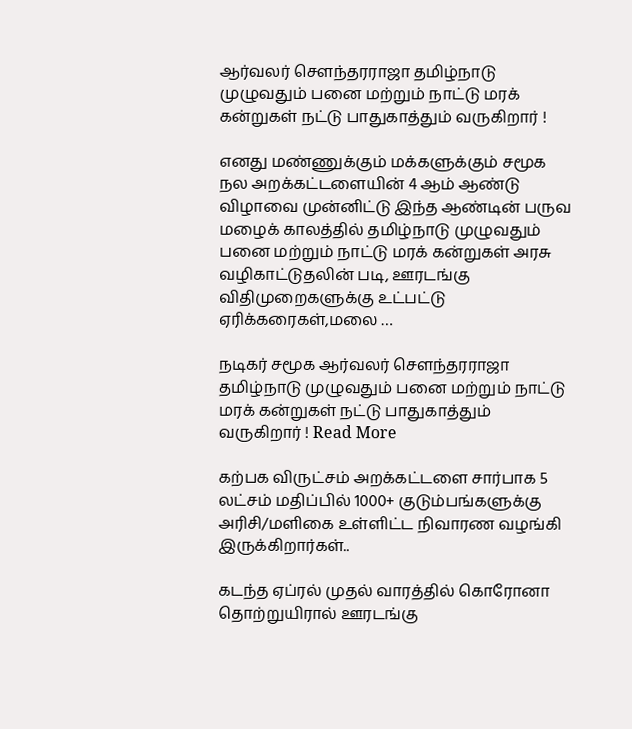ஆர்வலர் சௌந்தரராஜா தமிழ்நாடு முழுவதும் பனை மற்றும் நாட்டு மரக் கன்றுகள் நட்டு பாதுகாத்தும் வருகிறார் !

எனது மண்ணுக்கும் மக்களுக்கும் சமூக நல அறக்கட்டளையின் 4 ஆம் ஆண்டு விழாவை முன்னிட்டு இந்த ஆண்டின் பருவ மழைக் காலத்தில் தமிழ்நாடு முழுவதும் பனை மற்றும் நாட்டு மரக் கன்றுகள் அரசு வழிகாட்டுதலின் படி, ஊரடங்கு விதிமுறைகளுக்கு உட்பட்டு ஏரிக்கரைகள்,மலை …

நடிகர் சமூக ஆர்வலர் சௌந்தரராஜா தமிழ்நாடு முழுவதும் பனை மற்றும் நாட்டு மரக் கன்றுகள் நட்டு பாதுகாத்தும் வருகிறார் ! Read More

கற்பக விருட்சம் அறக்கட்டளை சார்பாக 5 லட்சம் மதிப்பில் 1000+ குடும்பங்களுக்கு அரிசி/மளிகை உள்ளிட்ட நிவாரண வழங்கி இருக்கிறார்கள்..

கடந்த ஏப்ரல் முதல் வாரத்தில் கொரோனா தொற்றுயிரால் ஊரடங்கு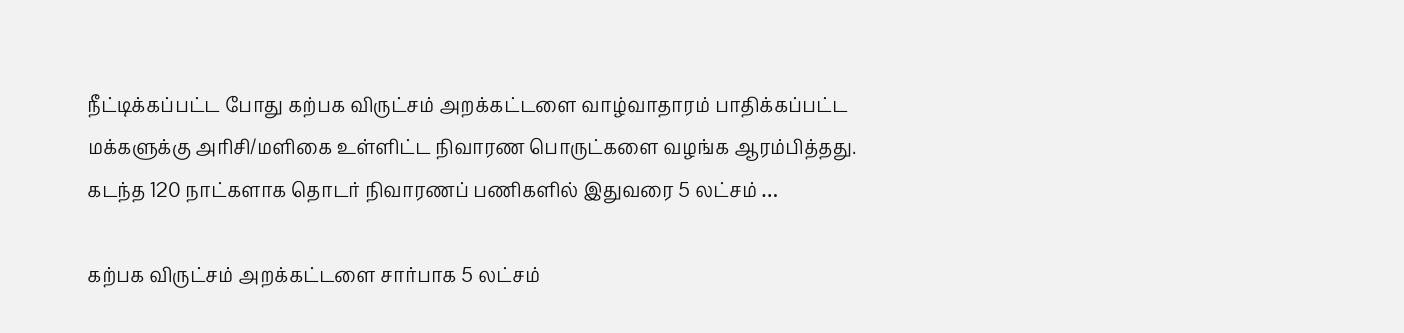நீட்டிக்கப்பட்ட போது கற்பக விருட்சம் அறக்கட்டளை வாழ்வாதாரம் பாதிக்கப்பட்ட மக்களுக்கு அரிசி/மளிகை உள்ளிட்ட நிவாரண பொருட்களை வழங்க ஆரம்பித்தது. கடந்த 120 நாட்களாக தொடர் நிவாரணப் பணிகளில் இதுவரை 5 லட்சம் …

கற்பக விருட்சம் அறக்கட்டளை சார்பாக 5 லட்சம்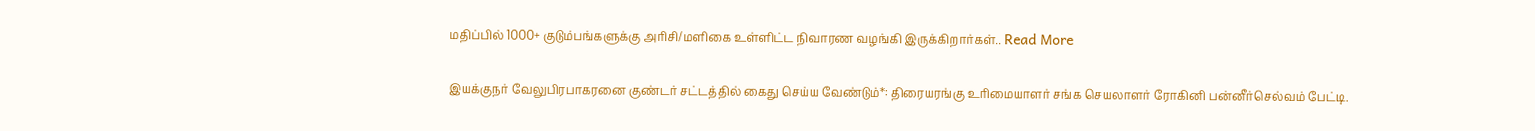மதிப்பில் 1000+ குடும்பங்களுக்கு அரிசி/மளிகை உள்ளிட்ட நிவாரண வழங்கி இருக்கிறார்கள்.. Read More

இயக்குநர் வேலுபிரபாகரனை குண்டர் சட்டத்தில் கைது செய்ய வேண்டும்*: திரையரங்கு உரிமையாளர் சங்க செயலாளர் ரோகினி பன்னீர்செல்வம் பேட்டி.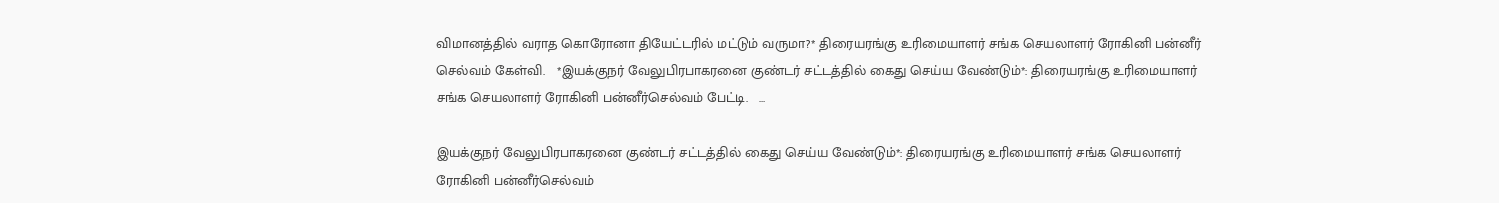விமானத்தில் வராத கொரோனா தியேட்டரில் மட்டும் வருமா?* திரையரங்கு உரிமையாளர் சங்க செயலாளர் ரோகினி பன்னீர் செல்வம் கேள்வி.   *இயக்குநர் வேலுபிரபாகரனை குண்டர் சட்டத்தில் கைது செய்ய வேண்டும்*: திரையரங்கு உரிமையாளர் சங்க செயலாளர் ரோகினி பன்னீர்செல்வம் பேட்டி.   …

இயக்குநர் வேலுபிரபாகரனை குண்டர் சட்டத்தில் கைது செய்ய வேண்டும்*: திரையரங்கு உரிமையாளர் சங்க செயலாளர் ரோகினி பன்னீர்செல்வம்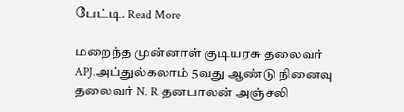பேட்டி. Read More

மறைந்த முன்னாள் குடியரசு தலைவர் APJ.அப்துல்கலாம் 5வது ஆண்டு நினைவு தலைவர் N. R தனபாலன் அஞ்சலி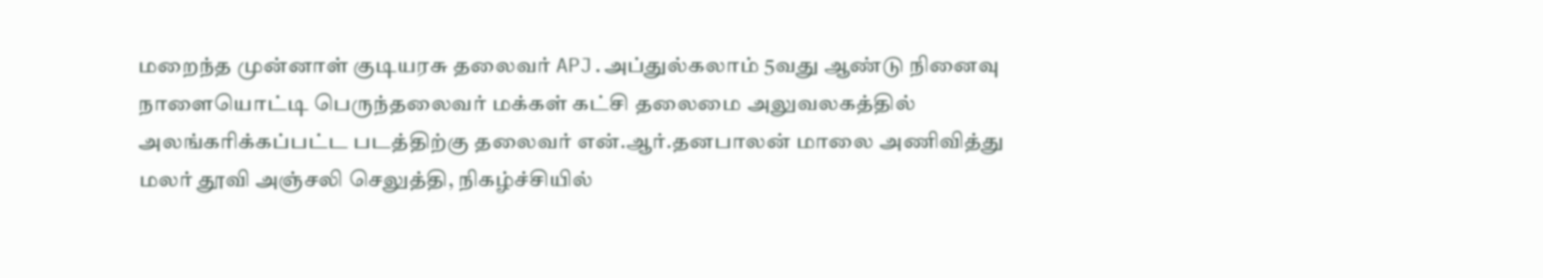மறைந்த முன்னாள் குடியரசு தலைவர் APJ.அப்துல்கலாம் 5வது ஆண்டு நினைவு நாளையொட்டி பெருந்தலைவர் மக்கள் கட்சி தலைமை அலுவலகத்தில் அலங்கரிக்கப்பட்ட படத்திற்கு தலைவர் என்.ஆர்.தனபாலன் மாலை அணிவித்து மலர் தூவி அஞ்சலி செலுத்தி, நிகழ்ச்சியில்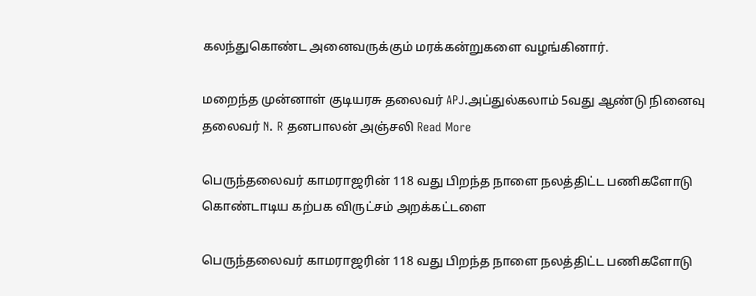கலந்துகொண்ட அனைவருக்கும் மரக்கன்றுகளை வழங்கினார்.

மறைந்த முன்னாள் குடியரசு தலைவர் APJ.அப்துல்கலாம் 5வது ஆண்டு நினைவு தலைவர் N. R தனபாலன் அஞ்சலி Read More

பெருந்தலைவர் காமராஜரின் 118 வது பிறந்த நாளை நலத்திட்ட பணிகளோடு கொண்டாடிய கற்பக விருட்சம் அறக்கட்டளை

பெருந்தலைவர் காமராஜரின் 118 வது பிறந்த நாளை நலத்திட்ட பணிகளோடு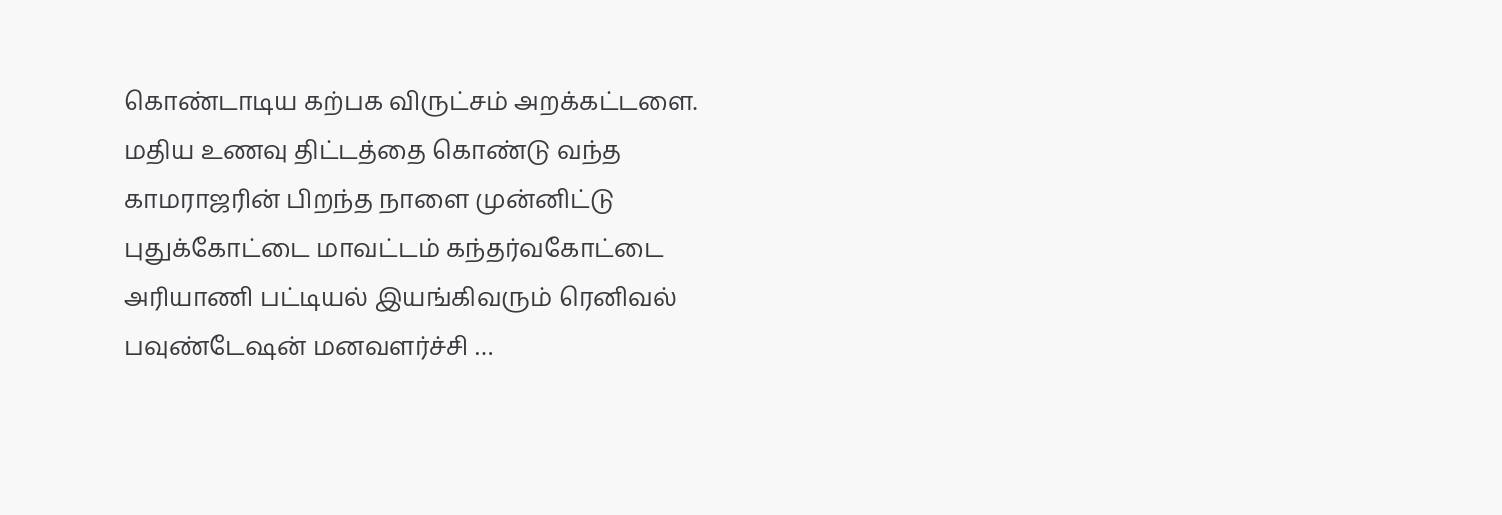கொண்டாடிய கற்பக விருட்சம் அறக்கட்டளை. மதிய உணவு திட்டத்தை கொண்டு வந்த காமராஜரின் பிறந்த நாளை முன்னிட்டு புதுக்கோட்டை மாவட்டம் கந்தர்வகோட்டை அரியாணி பட்டியல் இயங்கிவரும் ரெனிவல் பவுண்டேஷன் மனவளர்ச்சி …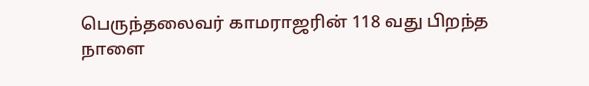பெருந்தலைவர் காமராஜரின் 118 வது பிறந்த நாளை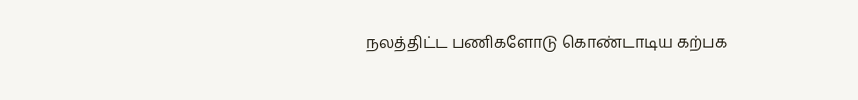நலத்திட்ட பணிகளோடு கொண்டாடிய கற்பக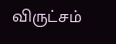விருட்சம்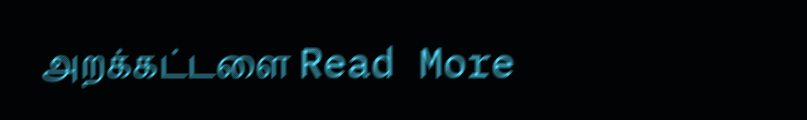அறக்கட்டளை Read More